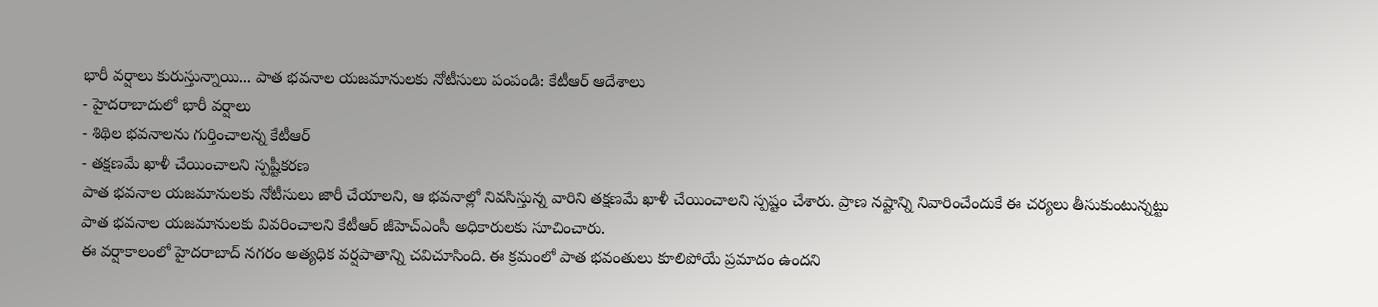భారీ వర్షాలు కురుస్తున్నాయి... పాత భవనాల యజమానులకు నోటీసులు పంపండి: కేటీఆర్ ఆదేశాలు
- హైదరాబాదులో భారీ వర్షాలు
- శిథిల భవనాలను గుర్తించాలన్న కేటీఆర్
- తక్షణమే ఖాళీ చేయించాలని స్పష్టీకరణ
పాత భవనాల యజమానులకు నోటీసులు జారీ చేయాలని, ఆ భవనాల్లో నివసిస్తున్న వారిని తక్షణమే ఖాళీ చేయించాలని స్పష్టం చేశారు. ప్రాణ నష్టాన్ని నివారించేందుకే ఈ చర్యలు తీసుకుంటున్నట్టు పాత భవనాల యజమానులకు వివరించాలని కేటీఆర్ జీహెచ్ఎంసీ అధికారులకు సూచించారు.
ఈ వర్షాకాలంలో హైదరాబాద్ నగరం అత్యధిక వర్షపాతాన్ని చవిచూసింది. ఈ క్రమంలో పాత భవంతులు కూలిపోయే ప్రమాదం ఉందని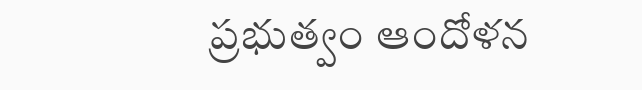ప్రభుత్వం ఆందోళన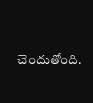చెందుతోంది.